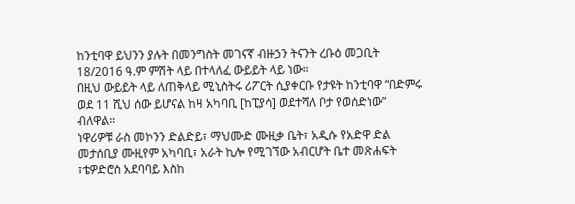ከንቲባዋ ይህንን ያሉት በመንግስት መገናኛ ብዙኃን ትናንት ረቡዕ መጋቢት 18/2016 ዓ.ም ምሽት ላይ በተላለፈ ውይይት ላይ ነው።
በዚህ ውይይት ላይ ለጠቅላይ ሚኒስትሩ ሪፖርት ሲያቀርቡ የታዩት ከንቲባዋ “በድምሩ ወደ 11 ሺህ ሰው ይሆናል ከዛ አካባቢ [ከፒያሳ] ወደተሻለ ቦታ የወሰድነው” ብለዋል።
ነዋሪዎቹ ራስ መኮንን ድልድይ፣ ማህሙድ ሙዚቃ ቤት፣ አዲሱ የአድዋ ድል መታሰቢያ ሙዚየም አካባቢ፣ አራት ኪሎ የሚገኘው አብርሆት ቤተ መጽሐፍት ፣ቴዎድሮስ አደባባይ እስከ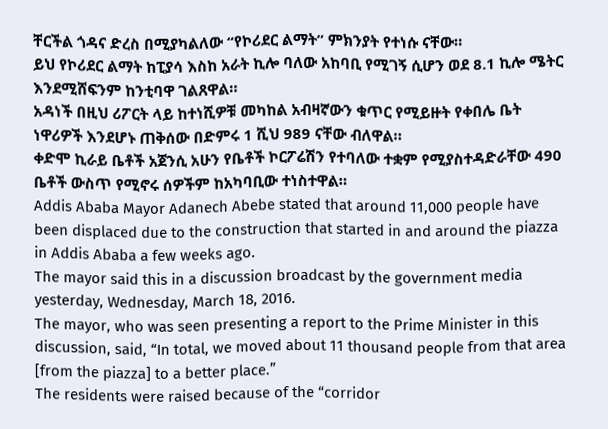ቸርችል ጎዳና ድረስ በሚያካልለው “የኮሪደር ልማት” ምክንያት የተነሱ ናቸው።
ይህ የኮሪደር ልማት ከፒያሳ እስከ አራት ኪሎ ባለው አከባቢ የሚገኝ ሲሆን ወደ 8.1 ኪሎ ሜትር እንደሚሸፍንም ከንቲባዋ ገልጸዋል።
አዳነች በዚህ ሪፖርት ላይ ከተነሺዎቹ መካከል አብዛኛውን ቁጥር የሚይዙት የቀበሌ ቤት ነዋሪዎች እንደሆኑ ጠቅሰው በድምሩ 1 ሺህ 989 ናቸው ብለዋል።
ቀድሞ ኪራይ ቤቶች አጀንሲ አሁን የቤቶች ኮርፖሬሽን የተባለው ተቋም የሚያስተዳድራቸው 490 ቤቶች ውስጥ የሚኖሩ ሰዎችም ከአካባቢው ተነስተዋል።
Addis Ababa Mayor Adanech Abebe stated that around 11,000 people have been displaced due to the construction that started in and around the piazza in Addis Ababa a few weeks ago.
The mayor said this in a discussion broadcast by the government media yesterday, Wednesday, March 18, 2016.
The mayor, who was seen presenting a report to the Prime Minister in this discussion, said, “In total, we moved about 11 thousand people from that area [from the piazza] to a better place.”
The residents were raised because of the “corridor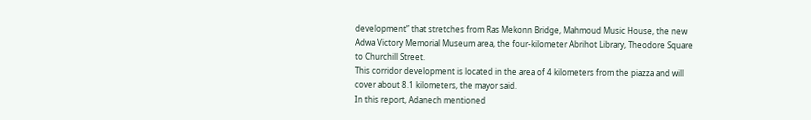development” that stretches from Ras Mekonn Bridge, Mahmoud Music House, the new Adwa Victory Memorial Museum area, the four-kilometer Abrihot Library, Theodore Square to Churchill Street.
This corridor development is located in the area of 4 kilometers from the piazza and will cover about 8.1 kilometers, the mayor said.
In this report, Adanech mentioned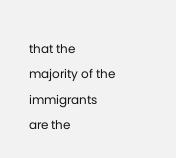that the majority of the immigrants are the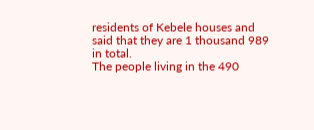residents of Kebele houses and said that they are 1 thousand 989 in total.
The people living in the 490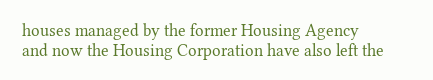houses managed by the former Housing Agency and now the Housing Corporation have also left the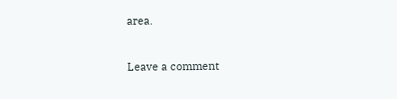area.


Leave a comment